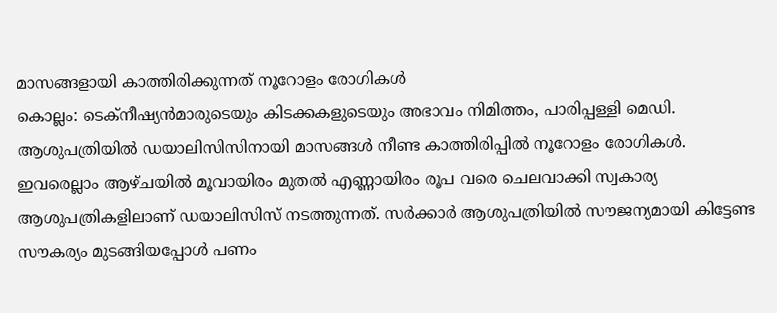മാസങ്ങളായി കാത്തിരിക്കുന്നത് നൂറോളം രോഗികൾ
കൊല്ലം: ടെക്നീഷ്യൻമാരുടെയും കിടക്കകളുടെയും അഭാവം നിമിത്തം, പാരിപ്പള്ളി മെഡി. ആശുപത്രിയിൽ ഡയാലിസിസിനായി മാസങ്ങൾ നീണ്ട കാത്തിരിപ്പിൽ നൂറോളം രോഗികൾ. ഇവരെല്ലാം ആഴ്ചയിൽ മൂവായിരം മുതൽ എണ്ണായിരം രൂപ വരെ ചെലവാക്കി സ്വകാര്യ ആശുപത്രികളിലാണ് ഡയാലിസിസ് നടത്തുന്നത്. സർക്കാർ ആശുപത്രിയിൽ സൗജന്യമായി കിട്ടേണ്ട സൗകര്യം മുടങ്ങിയപ്പോൾ പണം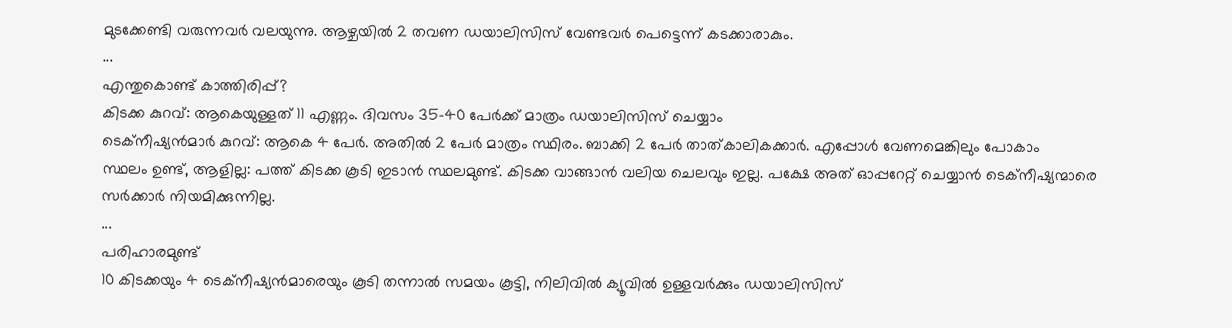മുടക്കേണ്ടി വരുന്നവർ വലയുന്നു. ആഴ്ചയിൽ 2 തവണ ഡയാലിസിസ് വേണ്ടവർ പെട്ടെന്ന് കടക്കാരാകും.
...
എന്തുകൊണ്ട് കാത്തിരിപ്പ്?
കിടക്ക കുറവ്: ആകെയുള്ളത് 11 എണ്ണം. ദിവസം 35-40 പേർക്ക് മാത്രം ഡയാലിസിസ് ചെയ്യാം
ടെക്നീഷ്യൻമാർ കുറവ്: ആകെ 4 പേർ. അതിൽ 2 പേർ മാത്രം സ്ഥിരം. ബാക്കി 2 പേർ താത്കാലികക്കാർ. എപ്പോൾ വേണമെങ്കിലും പോകാം
സ്ഥലം ഉണ്ട്, ആളില്ല: പത്ത് കിടക്ക കൂടി ഇടാൻ സ്ഥലമുണ്ട്. കിടക്ക വാങ്ങാൻ വലിയ ചെലവും ഇല്ല. പക്ഷേ അത് ഓപ്പറേറ്റ് ചെയ്യാൻ ടെക്നീഷ്യന്മാരെ സർക്കാർ നിയമിക്കുന്നില്ല.
...
പരിഹാരമുണ്ട്
10 കിടക്കയും 4 ടെക്നീഷ്യൻമാരെയും കൂടി തന്നാൽ സമയം കൂട്ടി, നിലിവിൽ ക്യൂവിൽ ഉള്ളവർക്കും ഡയാലിസിസ്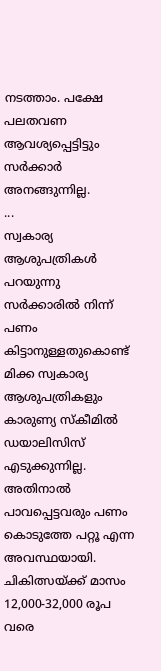നടത്താം. പക്ഷേ പലതവണ ആവശ്യപ്പെട്ടിട്ടും സർക്കാർ അനങ്ങുന്നില്ല.
...
സ്വകാര്യ ആശുപത്രികൾ പറയുന്നു
സർക്കാരിൽ നിന്ന് പണം കിട്ടാനുള്ളതുകൊണ്ട് മിക്ക സ്വകാര്യ ആശുപത്രികളും കാരുണ്യ സ്കീമിൽ ഡയാലിസിസ് എടുക്കുന്നില്ല. അതിനാൽ പാവപ്പെട്ടവരും പണം കൊടുത്തേ പറ്റൂ എന്ന അവസ്ഥയായി. ചികിത്സയ്ക്ക് മാസം 12,000-32,000 രൂപ വരെ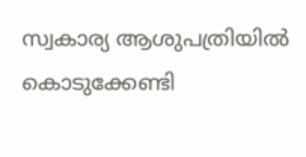സ്വകാര്യ ആശുപത്രിയിൽ കൊടുക്കേണ്ടി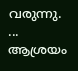വരുന്നു.
...
ആശ്രയം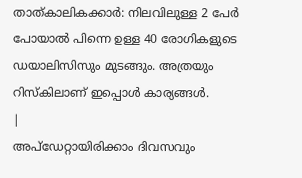താത്കാലികക്കാർ: നിലവിലുള്ള 2 പേർ പോയാൽ പിന്നെ ഉള്ള 40 രോഗികളുടെ ഡയാലിസിസും മുടങ്ങും. അത്രയും റിസ്കിലാണ് ഇപ്പൊൾ കാര്യങ്ങൾ.
|
അപ്ഡേറ്റായിരിക്കാം ദിവസവും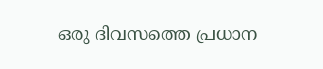ഒരു ദിവസത്തെ പ്രധാന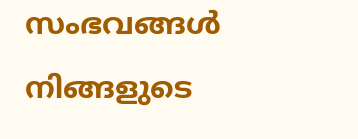സംഭവങ്ങൾ നിങ്ങളുടെ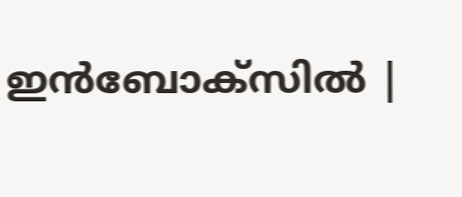ഇൻബോക്സിൽ |